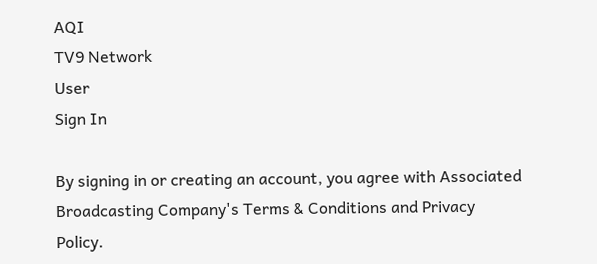AQI
TV9 Network
User
Sign In

By signing in or creating an account, you agree with Associated Broadcasting Company's Terms & Conditions and Privacy Policy.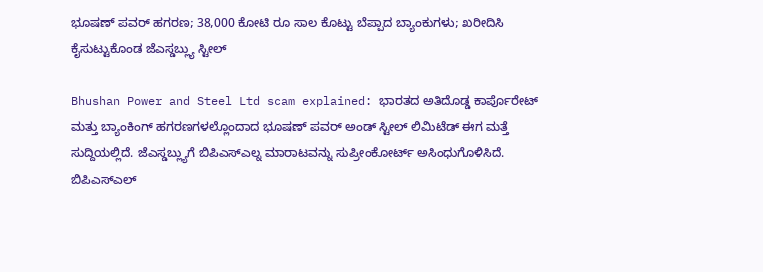ಭೂಷಣ್ ಪವರ್ ಹಗರಣ; 38,000 ಕೋಟಿ ರೂ ಸಾಲ ಕೊಟ್ಟು ಬೆಪ್ಪಾದ ಬ್ಯಾಂಕುಗಳು; ಖರೀದಿಸಿ ಕೈಸುಟ್ಟುಕೊಂಡ ಜೆಎಸ್ಡಬ್ಲ್ಯು ಸ್ಟೀಲ್

Bhushan Power and Steel Ltd scam explained: ಭಾರತದ ಅತಿದೊಡ್ಡ ಕಾರ್ಪೊರೇಟ್ ಮತ್ತು ಬ್ಯಾಂಕಿಂಗ್ ಹಗರಣಗಳಲ್ಲೊಂದಾದ ಭೂಷಣ್ ಪವರ್ ಅಂಡ್ ಸ್ಟೀಲ್ ಲಿಮಿಟೆಡ್ ಈಗ ಮತ್ತೆ ಸುದ್ದಿಯಲ್ಲಿದೆ. ಜೆಎಸ್ಡಬ್ಲ್ಯುಗೆ ಬಿಪಿಎಸ್ಎಲ್ನ ಮಾರಾಟವನ್ನು ಸುಪ್ರೀಂಕೋರ್ಟ್ ಅಸಿಂಧುಗೊಳಿಸಿದೆ. ಬಿಪಿಎಸ್ಎಲ್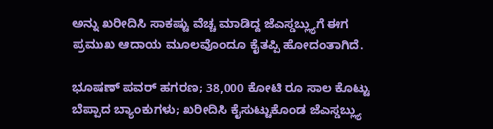ಅನ್ನು ಖರೀದಿಸಿ ಸಾಕಷ್ಟು ವೆಚ್ಚ ಮಾಡಿದ್ದ ಜೆಎಸ್ಡಬ್ಲ್ಯುಗೆ ಈಗ ಪ್ರಮುಖ ಆದಾಯ ಮೂಲವೊಂದೂ ಕೈತಪ್ಪಿ ಹೋದಂತಾಗಿದೆ.

ಭೂಷಣ್ ಪವರ್ ಹಗರಣ; 38,000 ಕೋಟಿ ರೂ ಸಾಲ ಕೊಟ್ಟು ಬೆಪ್ಪಾದ ಬ್ಯಾಂಕುಗಳು; ಖರೀದಿಸಿ ಕೈಸುಟ್ಟುಕೊಂಡ ಜೆಎಸ್ಡಬ್ಲ್ಯು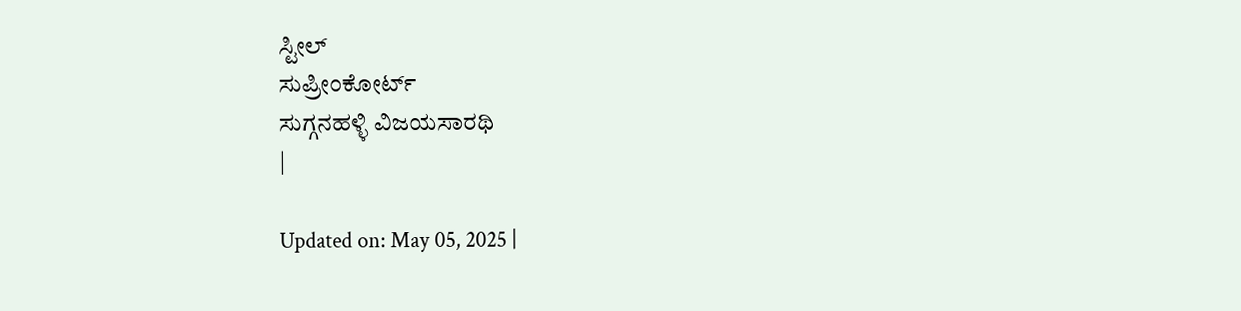ಸ್ಟೀಲ್
ಸುಪ್ರೀಂಕೋರ್ಟ್
ಸುಗ್ಗನಹಳ್ಳಿ ವಿಜಯಸಾರಥಿ
|

Updated on: May 05, 2025 |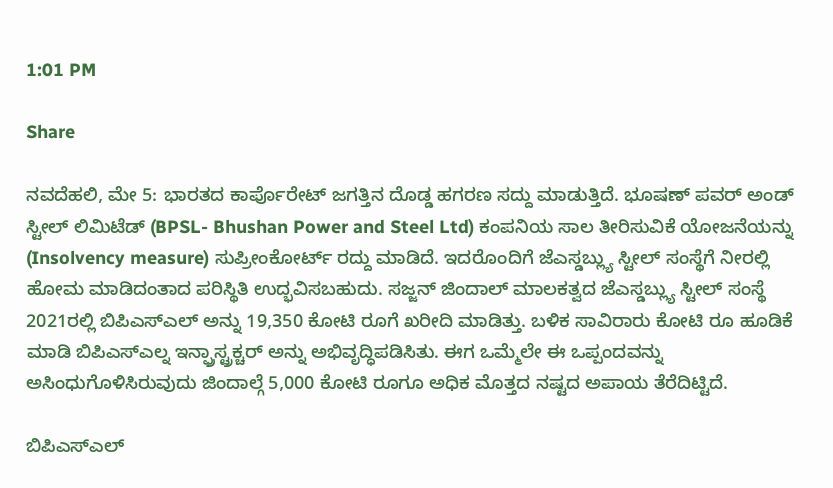1:01 PM

Share

ನವದೆಹಲಿ, ಮೇ 5: ಭಾರತದ ಕಾರ್ಪೊರೇಟ್ ಜಗತ್ತಿನ ದೊಡ್ಡ ಹಗರಣ ಸದ್ದು ಮಾಡುತ್ತಿದೆ. ಭೂಷಣ್ ಪವರ್ ಅಂಡ್ ಸ್ಟೀಲ್ ಲಿಮಿಟೆಡ್ (BPSL- Bhushan Power and Steel Ltd) ಕಂಪನಿಯ ಸಾಲ ತೀರಿಸುವಿಕೆ ಯೋಜನೆಯನ್ನು (Insolvency measure) ಸುಪ್ರೀಂಕೋರ್ಟ್ ರದ್ದು ಮಾಡಿದೆ. ಇದರೊಂದಿಗೆ ಜೆಎಸ್ಡಬ್ಲ್ಯು ಸ್ಟೀಲ್ ಸಂಸ್ಥೆಗೆ ನೀರಲ್ಲಿ ಹೋಮ ಮಾಡಿದಂತಾದ ಪರಿಸ್ಥಿತಿ ಉದ್ಭವಿಸಬಹುದು. ಸಜ್ಜನ್ ಜಿಂದಾಲ್ ಮಾಲಕತ್ವದ ಜೆಎಸ್ಡಬ್ಲ್ಯು ಸ್ಟೀಲ್ ಸಂಸ್ಥೆ 2021ರಲ್ಲಿ ಬಿಪಿಎಸ್ಎಲ್ ಅನ್ನು 19,350 ಕೋಟಿ ರೂಗೆ ಖರೀದಿ ಮಾಡಿತ್ತು. ಬಳಿಕ ಸಾವಿರಾರು ಕೋಟಿ ರೂ ಹೂಡಿಕೆ ಮಾಡಿ ಬಿಪಿಎಸ್ಎಲ್ನ ಇನ್ಫ್ರಾಸ್ಟ್ರಕ್ಚರ್ ಅನ್ನು ಅಭಿವೃದ್ಧಿಪಡಿಸಿತು. ಈಗ ಒಮ್ಮೆಲೇ ಈ ಒಪ್ಪಂದವನ್ನು ಅಸಿಂಧುಗೊಳಿಸಿರುವುದು ಜಿಂದಾಲ್ಗೆ 5,000 ಕೋಟಿ ರೂಗೂ ಅಧಿಕ ಮೊತ್ತದ ನಷ್ಟದ ಅಪಾಯ ತೆರೆದಿಟ್ಟಿದೆ.

ಬಿಪಿಎಸ್ಎಲ್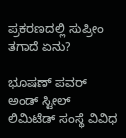ಪ್ರಕರಣದಲ್ಲಿ ಸುಪ್ರೀಂ ತಗಾದೆ ಏನು?

ಭೂಷಣ್ ಪವರ್ ಅಂಡ್ ಸ್ಟೀಲ್ ಲಿಮಿಟೆಡ್ ಸಂಸ್ಥೆ ವಿವಿಧ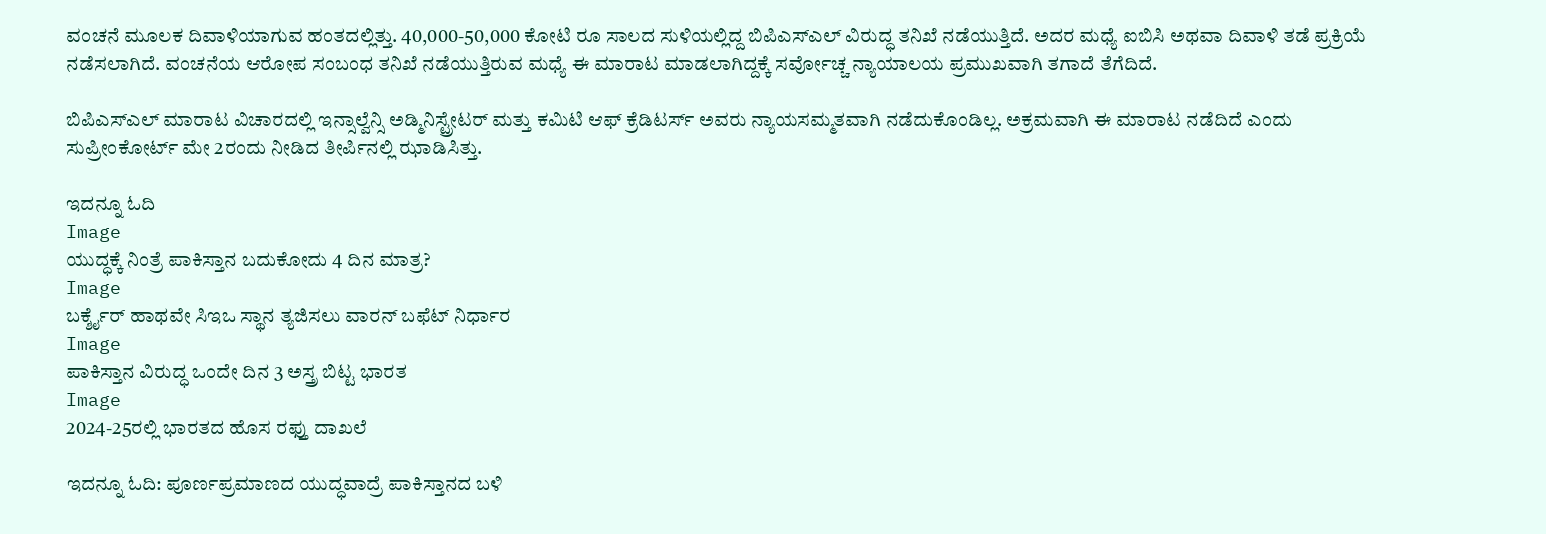ವಂಚನೆ ಮೂಲಕ ದಿವಾಳಿಯಾಗುವ ಹಂತದಲ್ಲಿತ್ತು. 40,000-50,000 ಕೋಟಿ ರೂ ಸಾಲದ ಸುಳಿಯಲ್ಲಿದ್ದ ಬಿಪಿಎಸ್ಎಲ್ ವಿರುದ್ಧ ತನಿಖೆ ನಡೆಯುತ್ತಿದೆ. ಅದರ ಮಧ್ಯೆ ಐಬಿಸಿ ಅಥವಾ ದಿವಾಳಿ ತಡೆ ಪ್ರಕ್ರಿಯೆ ನಡೆಸಲಾಗಿದೆ. ವಂಚನೆಯ ಆರೋಪ ಸಂಬಂಧ ತನಿಖೆ ನಡೆಯುತ್ತಿರುವ ಮಧ್ಯೆ ಈ ಮಾರಾಟ ಮಾಡಲಾಗಿದ್ದಕ್ಕೆ ಸರ್ವೋಚ್ಚ ನ್ಯಾಯಾಲಯ ಪ್ರಮುಖವಾಗಿ ತಗಾದೆ ತೆಗೆದಿದೆ.

ಬಿಪಿಎಸ್ಎಲ್ ಮಾರಾಟ ವಿಚಾರದಲ್ಲಿ ಇನ್ಸಾಲ್ವೆನ್ಸಿ ಅಡ್ಮಿನಿಸ್ಟ್ರೇಟರ್ ಮತ್ತು ಕಮಿಟಿ ಆಫ್ ಕ್ರೆಡಿಟರ್ಸ್ ಅವರು ನ್ಯಾಯಸಮ್ಮತವಾಗಿ ನಡೆದುಕೊಂಡಿಲ್ಲ. ಅಕ್ರಮವಾಗಿ ಈ ಮಾರಾಟ ನಡೆದಿದೆ ಎಂದು ಸುಪ್ರೀಂಕೋರ್ಟ್ ಮೇ 2ರಂದು ನೀಡಿದ ತೀರ್ಪಿನಲ್ಲಿ ಝಾಡಿಸಿತ್ತು.

ಇದನ್ನೂ ಓದಿ
Image
ಯುದ್ಧಕ್ಕೆ ನಿಂತ್ರೆ ಪಾಕಿಸ್ತಾನ ಬದುಕೋದು 4 ದಿನ ಮಾತ್ರ?
Image
ಬರ್ಕ್ಶೈರ್ ಹಾಥವೇ ಸಿಇಒ ಸ್ಥಾನ ತ್ಯಜಿಸಲು ವಾರನ್ ಬಫೆಟ್ ನಿರ್ಧಾರ
Image
ಪಾಕಿಸ್ತಾನ ವಿರುದ್ಧ ಒಂದೇ ದಿನ 3 ಅಸ್ತ್ರ ಬಿಟ್ಟ ಭಾರತ
Image
2024-25ರಲ್ಲಿ ಭಾರತದ ಹೊಸ ರಫ್ತು ದಾಖಲೆ

ಇದನ್ನೂ ಓದಿ: ಪೂರ್ಣಪ್ರಮಾಣದ ಯುದ್ಧವಾದ್ರೆ ಪಾಕಿಸ್ತಾನದ ಬಳಿ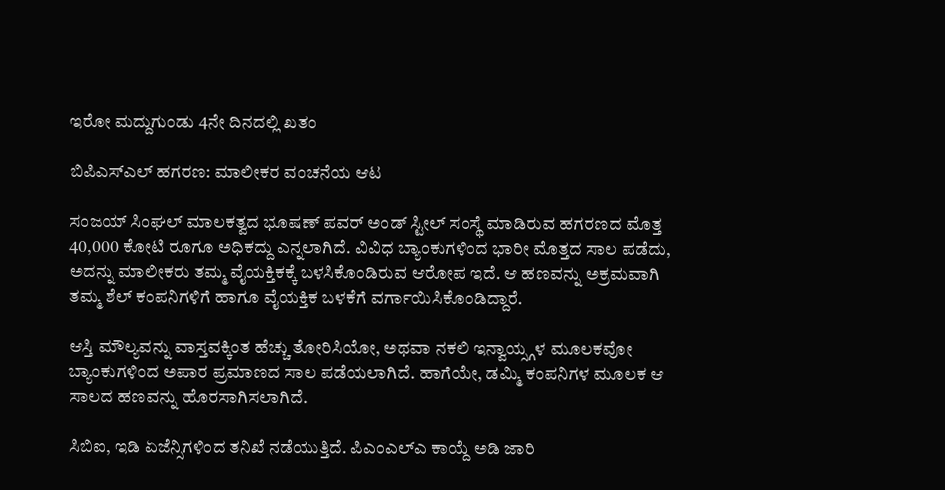ಇರೋ ಮದ್ದುಗುಂಡು 4ನೇ ದಿನದಲ್ಲಿ ಖತಂ

ಬಿಪಿಎಸ್ಎಲ್ ಹಗರಣ: ಮಾಲೀಕರ ವಂಚನೆಯ ಆಟ

ಸಂಜಯ್ ಸಿಂಘಲ್ ಮಾಲಕತ್ವದ ಭೂಷಣ್ ಪವರ್ ಅಂಡ್ ಸ್ಟೀಲ್ ಸಂಸ್ಥೆ ಮಾಡಿರುವ ಹಗರಣದ ಮೊತ್ತ 40,000 ಕೋಟಿ ರೂಗೂ ಅಧಿಕದ್ದು ಎನ್ನಲಾಗಿದೆ. ವಿವಿಧ ಬ್ಯಾಂಕುಗಳಿಂದ ಭಾರೀ ಮೊತ್ತದ ಸಾಲ ಪಡೆದು, ಅದನ್ನು ಮಾಲೀಕರು ತಮ್ಮ ವೈಯಕ್ತಿಕಕ್ಕೆ ಬಳಸಿಕೊಂಡಿರುವ ಆರೋಪ ಇದೆ. ಆ ಹಣವನ್ನು ಅಕ್ರಮವಾಗಿ ತಮ್ಮ ಶೆಲ್ ಕಂಪನಿಗಳಿಗೆ ಹಾಗೂ ವೈಯಕ್ತಿಕ ಬಳಕೆಗೆ ವರ್ಗಾಯಿಸಿಕೊಂಡಿದ್ದಾರೆ.

ಆಸ್ತಿ ಮೌಲ್ಯವನ್ನು ವಾಸ್ತವಕ್ಕಿಂತ ಹೆಚ್ಚು ತೋರಿಸಿಯೋ, ಅಥವಾ ನಕಲಿ ಇನ್ವಾಯ್ಸ್ಗಳ ಮೂಲಕವೋ ಬ್ಯಾಂಕುಗಳಿಂದ ಅಪಾರ ಪ್ರಮಾಣದ ಸಾಲ ಪಡೆಯಲಾಗಿದೆ. ಹಾಗೆಯೇ, ಡಮ್ಮಿ ಕಂಪನಿಗಳ ಮೂಲಕ ಆ ಸಾಲದ ಹಣವನ್ನು ಹೊರಸಾಗಿಸಲಾಗಿದೆ.

ಸಿಬಿಐ, ಇಡಿ ಏಜೆನ್ಸಿಗಳಿಂದ ತನಿಖೆ ನಡೆಯುತ್ತಿದೆ. ಪಿಎಂಎಲ್ಎ ಕಾಯ್ದೆ ಅಡಿ ಜಾರಿ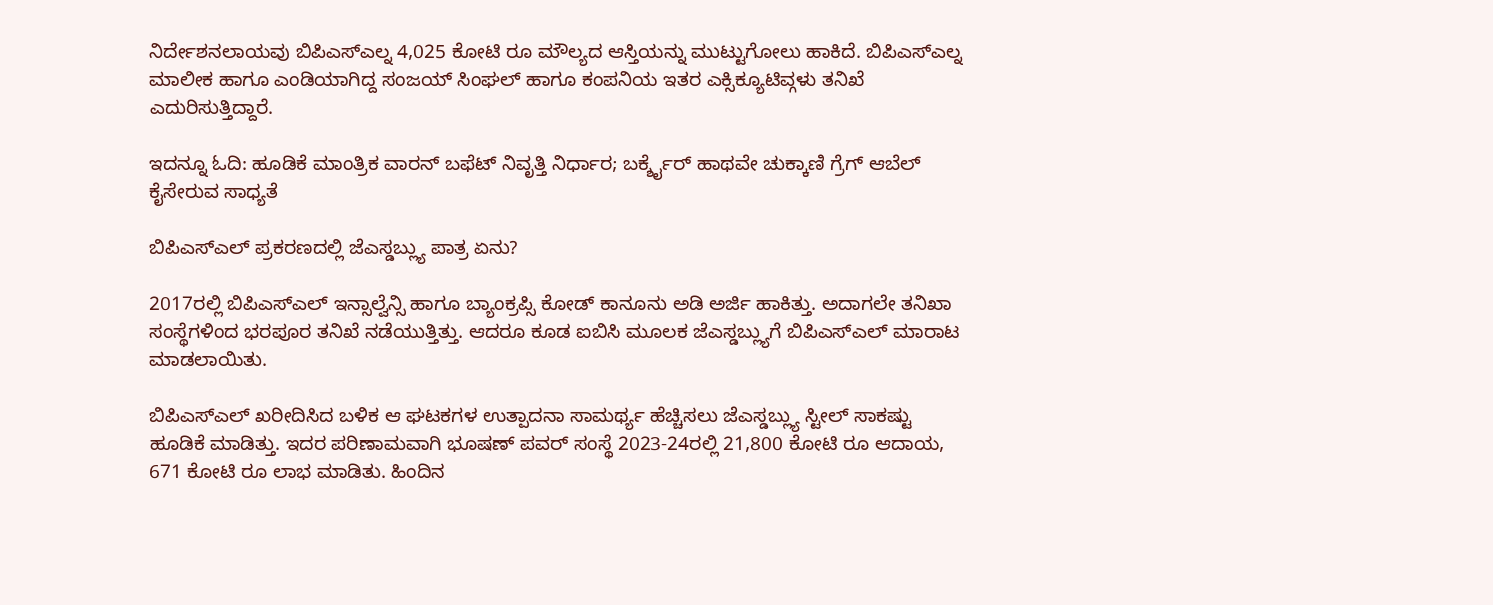ನಿರ್ದೇಶನಲಾಯವು ಬಿಪಿಎಸ್ಎಲ್ನ 4,025 ಕೋಟಿ ರೂ ಮೌಲ್ಯದ ಆಸ್ತಿಯನ್ನು ಮುಟ್ಟುಗೋಲು ಹಾಕಿದೆ. ಬಿಪಿಎಸ್ಎಲ್ನ ಮಾಲೀಕ ಹಾಗೂ ಎಂಡಿಯಾಗಿದ್ದ ಸಂಜಯ್ ಸಿಂಘಲ್ ಹಾಗೂ ಕಂಪನಿಯ ಇತರ ಎಕ್ಸಿಕ್ಯೂಟಿವ್ಗಳು ತನಿಖೆ ಎದುರಿಸುತ್ತಿದ್ದಾರೆ.

ಇದನ್ನೂ ಓದಿ: ಹೂಡಿಕೆ ಮಾಂತ್ರಿಕ ವಾರನ್ ಬಫೆಟ್ ನಿವೃತ್ತಿ ನಿರ್ಧಾರ; ಬರ್ಕ್ಶೈರ್ ಹಾಥವೇ ಚುಕ್ಕಾಣಿ ಗ್ರೆಗ್ ಆಬೆಲ್ ಕೈಸೇರುವ ಸಾಧ್ಯತೆ

ಬಿಪಿಎಸ್ಎಲ್ ಪ್ರಕರಣದಲ್ಲಿ ಜೆಎಸ್ಡಬ್ಲ್ಯು ಪಾತ್ರ ಏನು?

2017ರಲ್ಲಿ ಬಿಪಿಎಸ್ಎಲ್ ಇನ್ಸಾಲ್ವೆನ್ಸಿ ಹಾಗೂ ಬ್ಯಾಂಕ್ರಪ್ಸಿ ಕೋಡ್ ಕಾನೂನು ಅಡಿ ಅರ್ಜಿ ಹಾಕಿತ್ತು. ಅದಾಗಲೇ ತನಿಖಾ ಸಂಸ್ಥೆಗಳಿಂದ ಭರಪೂರ ತನಿಖೆ ನಡೆಯುತ್ತಿತ್ತು. ಆದರೂ ಕೂಡ ಐಬಿಸಿ ಮೂಲಕ ಜೆಎಸ್ಡಬ್ಲ್ಯುಗೆ ಬಿಪಿಎಸ್ಎಲ್ ಮಾರಾಟ ಮಾಡಲಾಯಿತು.

ಬಿಪಿಎಸ್ಎಲ್ ಖರೀದಿಸಿದ ಬಳಿಕ ಆ ಘಟಕಗಳ ಉತ್ಪಾದನಾ ಸಾಮರ್ಥ್ಯ ಹೆಚ್ಚಿಸಲು ಜೆಎಸ್ಡಬ್ಲ್ಯು ಸ್ಟೀಲ್ ಸಾಕಷ್ಟು ಹೂಡಿಕೆ ಮಾಡಿತ್ತು. ಇದರ ಪರಿಣಾಮವಾಗಿ ಭೂಷಣ್ ಪವರ್ ಸಂಸ್ಥೆ 2023-24ರಲ್ಲಿ 21,800 ಕೋಟಿ ರೂ ಆದಾಯ, 671 ಕೋಟಿ ರೂ ಲಾಭ ಮಾಡಿತು. ಹಿಂದಿನ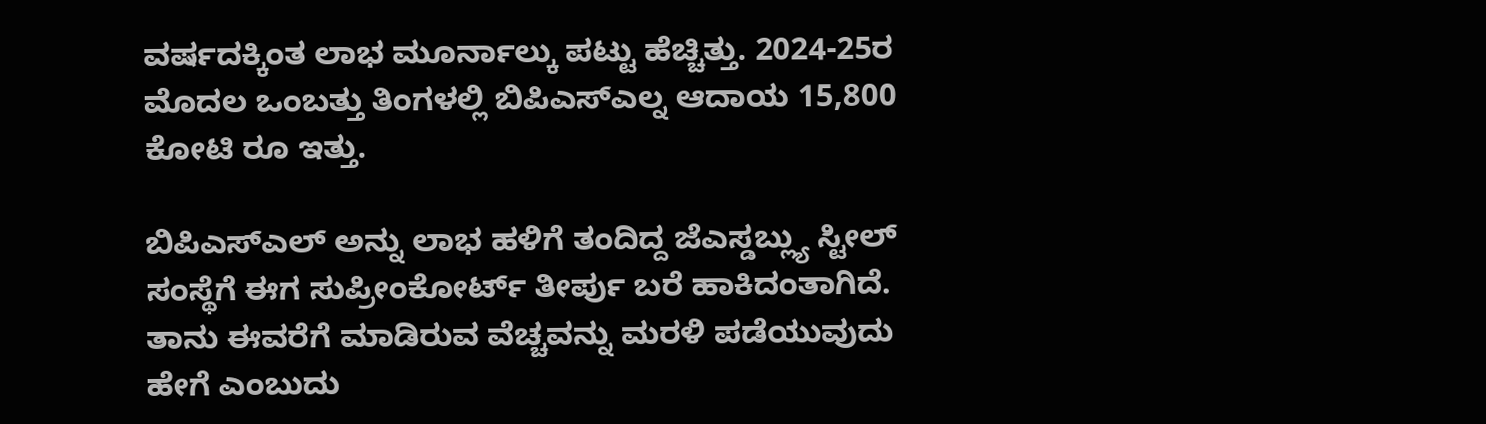ವರ್ಷದಕ್ಕಿಂತ ಲಾಭ ಮೂರ್ನಾಲ್ಕು ಪಟ್ಟು ಹೆಚ್ಚಿತ್ತು. 2024-25ರ ಮೊದಲ ಒಂಬತ್ತು ತಿಂಗಳಲ್ಲಿ ಬಿಪಿಎಸ್ಎಲ್ನ ಆದಾಯ 15,800 ಕೋಟಿ ರೂ ಇತ್ತು.

ಬಿಪಿಎಸ್ಎಲ್ ಅನ್ನು ಲಾಭ ಹಳಿಗೆ ತಂದಿದ್ದ ಜೆಎಸ್ಡಬ್ಲ್ಯು ಸ್ಟೀಲ್ ಸಂಸ್ಥೆಗೆ ಈಗ ಸುಪ್ರೀಂಕೋರ್ಟ್ ತೀರ್ಪು ಬರೆ ಹಾಕಿದಂತಾಗಿದೆ. ತಾನು ಈವರೆಗೆ ಮಾಡಿರುವ ವೆಚ್ಚವನ್ನು ಮರಳಿ ಪಡೆಯುವುದು ಹೇಗೆ ಎಂಬುದು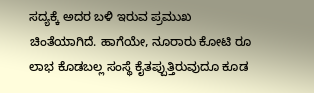ಸದ್ಯಕ್ಕೆ ಅದರ ಬಳಿ ಇರುವ ಪ್ರಮುಖ ಚಿಂತೆಯಾಗಿದೆ. ಹಾಗೆಯೇ, ನೂರಾರು ಕೋಟಿ ರೂ ಲಾಭ ಕೊಡಬಲ್ಲ ಸಂಸ್ಥೆ ಕೈತಪ್ಪುತ್ತಿರುವುದೂ ಕೂಡ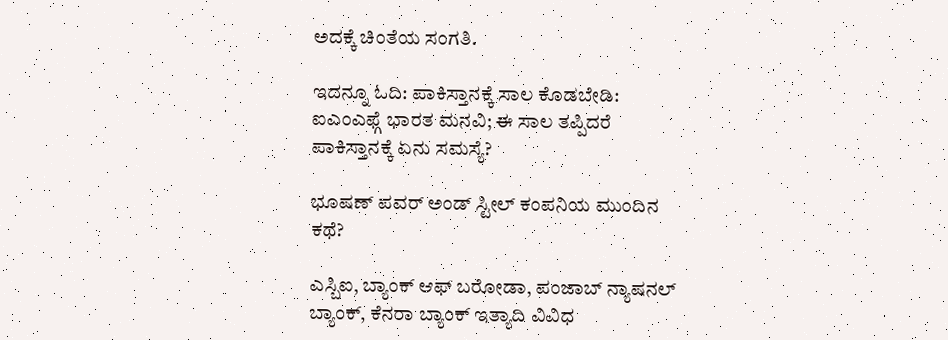ಅದಕ್ಕೆ ಚಿಂತೆಯ ಸಂಗತಿ.

ಇದನ್ನೂ ಓದಿ: ಪಾಕಿಸ್ತಾನಕ್ಕೆ ಸಾಲ ಕೊಡಬೇಡಿ: ಐಎಂಎಫ್ಗೆ ಭಾರತ ಮನವಿ; ಈ ಸಾಲ ತಪ್ಪಿದರೆ ಪಾಕಿಸ್ತಾನಕ್ಕೆ ಏನು ಸಮಸ್ಯೆ?

ಭೂಷಣ್ ಪವರ್ ಅಂಡ್ ಸ್ಟೀಲ್ ಕಂಪನಿಯ ಮುಂದಿನ ಕಥೆ?

ಎಸ್ಬಿಐ, ಬ್ಯಾಂಕ್ ಆಫ್ ಬರೋಡಾ, ಪಂಜಾಬ್ ನ್ಯಾಷನಲ್ ಬ್ಯಾಂಕ್, ಕೆನರಾ ಬ್ಯಾಂಕ್ ಇತ್ಯಾದಿ ವಿವಿಧ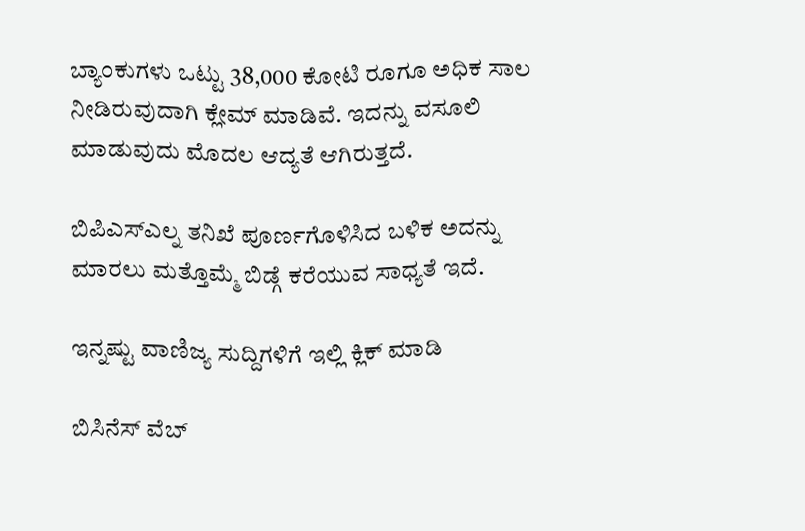ಬ್ಯಾಂಕುಗಳು ಒಟ್ಟು 38,000 ಕೋಟಿ ರೂಗೂ ಅಧಿಕ ಸಾಲ ನೀಡಿರುವುದಾಗಿ ಕ್ಲೇಮ್ ಮಾಡಿವೆ. ಇದನ್ನು ವಸೂಲಿ ಮಾಡುವುದು ಮೊದಲ ಆದ್ಯತೆ ಆಗಿರುತ್ತದೆ.

ಬಿಪಿಎಸ್ಎಲ್ನ ತನಿಖೆ ಪೂರ್ಣಗೊಳಿಸಿದ ಬಳಿಕ ಅದನ್ನು ಮಾರಲು ಮತ್ತೊಮ್ಮೆ ಬಿಡ್ಗೆ ಕರೆಯುವ ಸಾಧ್ಯತೆ ಇದೆ.

ಇನ್ನಷ್ಟು ವಾಣಿಜ್ಯ ಸುದ್ದಿಗಳಿಗೆ ಇಲ್ಲಿ ಕ್ಲಿಕ್ ಮಾಡಿ

ಬಿಸಿನೆಸ್ ವೆಬ್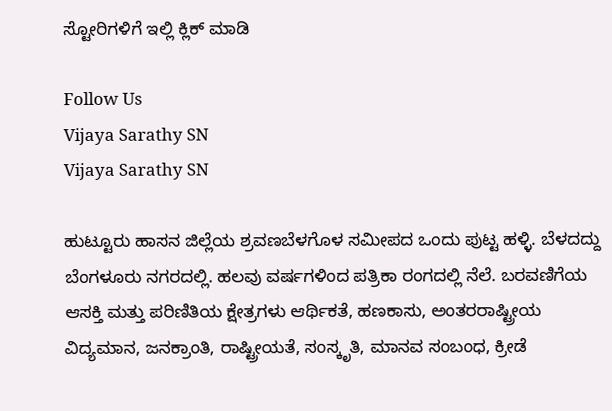ಸ್ಟೋರಿಗಳಿಗೆ ಇಲ್ಲಿ ಕ್ಲಿಕ್ ಮಾಡಿ

Follow Us
Vijaya Sarathy SN
Vijaya Sarathy SN

ಹುಟ್ಟೂರು ಹಾಸನ ಜಿಲ್ಲೆಯ ಶ್ರವಣಬೆಳಗೊಳ ಸಮೀಪದ ಒಂದು ಪುಟ್ಟ ಹಳ್ಳಿ. ಬೆಳದದ್ದು ಬೆಂಗಳೂರು ನಗರದಲ್ಲಿ. ಹಲವು ವರ್ಷಗಳಿಂದ ಪತ್ರಿಕಾ ರಂಗದಲ್ಲಿ ನೆಲೆ. ಬರವಣಿಗೆಯ ಆಸಕ್ತಿ ಮತ್ತು ಪರಿಣಿತಿಯ ಕ್ಷೇತ್ರಗಳು ಆರ್ಥಿಕತೆ, ಹಣಕಾಸು, ಅಂತರರಾಷ್ಟ್ರೀಯ ವಿದ್ಯಮಾನ, ಜನಕ್ರಾಂತಿ, ರಾಷ್ಟ್ರೀಯತೆ, ಸಂಸ್ಕೃತಿ, ಮಾನವ ಸಂಬಂಧ, ಕ್ರೀಡೆ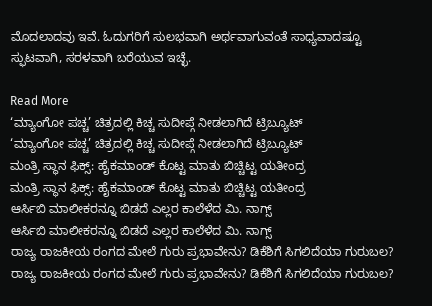ಮೊದಲಾದವು ಇವೆ. ಓದುಗರಿಗೆ ಸುಲಭವಾಗಿ ಅರ್ಥವಾಗುವಂತೆ ಸಾಧ್ಯವಾದಷ್ಟೂ ಸ್ಫುಟವಾಗಿ, ಸರಳವಾಗಿ ಬರೆಯುವ ಇಚ್ಛೆ.

Read More
‘ಮ್ಯಾಂಗೋ ಪಚ್ಚ’ ಚಿತ್ರದಲ್ಲಿ ಕಿಚ್ಚ ಸುದೀಪ್ಗೆ ನೀಡಲಾಗಿದೆ ಟ್ರಿಬ್ಯೂಟ್
‘ಮ್ಯಾಂಗೋ ಪಚ್ಚ’ ಚಿತ್ರದಲ್ಲಿ ಕಿಚ್ಚ ಸುದೀಪ್ಗೆ ನೀಡಲಾಗಿದೆ ಟ್ರಿಬ್ಯೂಟ್
ಮಂತ್ರಿ ಸ್ಥಾನ ಫಿಕ್ಸ್: ಹೈಕಮಾಂಡ್ ಕೊಟ್ಟ ಮಾತು ಬಿಚ್ಚಿಟ್ಟ ಯತೀಂದ್ರ
ಮಂತ್ರಿ ಸ್ಥಾನ ಫಿಕ್ಸ್: ಹೈಕಮಾಂಡ್ ಕೊಟ್ಟ ಮಾತು ಬಿಚ್ಚಿಟ್ಟ ಯತೀಂದ್ರ
ಆರ್ಸಿಬಿ ಮಾಲೀಕರನ್ನೂ ಬಿಡದೆ ಎಲ್ಲರ ಕಾಲೆಳೆದ ಮಿ. ನಾಗ್ಸ್
ಆರ್ಸಿಬಿ ಮಾಲೀಕರನ್ನೂ ಬಿಡದೆ ಎಲ್ಲರ ಕಾಲೆಳೆದ ಮಿ. ನಾಗ್ಸ್
ರಾಜ್ಯ ರಾಜಕೀಯ ರಂಗದ ಮೇಲೆ ಗುರು ಪ್ರಭಾವೇನು? ಡಿಕೆಶಿಗೆ ಸಿಗಲಿದೆಯಾ ಗುರುಬಲ?
ರಾಜ್ಯ ರಾಜಕೀಯ ರಂಗದ ಮೇಲೆ ಗುರು ಪ್ರಭಾವೇನು? ಡಿಕೆಶಿಗೆ ಸಿಗಲಿದೆಯಾ ಗುರುಬಲ?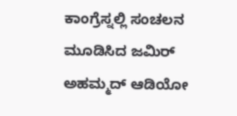ಕಾಂಗ್ರೆಸ್ನಲ್ಲಿ ಸಂಚಲನ ಮೂಡಿಸಿದ ಜಮಿರ್ ಅಹಮ್ಮದ್ ಆಡಿಯೋ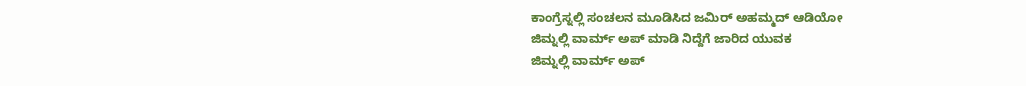ಕಾಂಗ್ರೆಸ್ನಲ್ಲಿ ಸಂಚಲನ ಮೂಡಿಸಿದ ಜಮಿರ್ ಅಹಮ್ಮದ್ ಆಡಿಯೋ
ಜಿಮ್ನಲ್ಲಿ ವಾರ್ಮ್ ಅಪ್ ಮಾಡಿ ನಿದ್ದೆಗೆ ಜಾರಿದ ಯುವಕ
ಜಿಮ್ನಲ್ಲಿ ವಾರ್ಮ್ ಅಪ್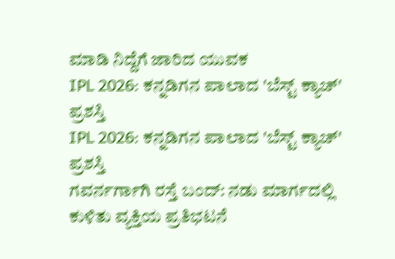ಮಾಡಿ ನಿದ್ದೆಗೆ ಜಾರಿದ ಯುವಕ
IPL 2026: ಕನ್ನಡಿಗನ ಪಾಲಾದ 'ಬೆಸ್ಟ್ ಕ್ಯಾಚ್' ಪ್ರಶಸ್ತಿ
IPL 2026: ಕನ್ನಡಿಗನ ಪಾಲಾದ 'ಬೆಸ್ಟ್ ಕ್ಯಾಚ್' ಪ್ರಶಸ್ತಿ
ಗವರ್ನರ್ಗಾಗಿ ರಸ್ತೆ ಬಂದ್: ನಡು ಮಾರ್ಗದಲ್ಲಿ ಕುಳಿತು ವ್ಯಕ್ತಿಯ ಪ್ರತಿಭಟನೆ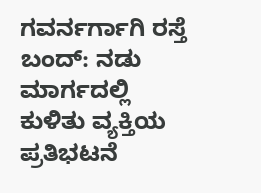ಗವರ್ನರ್ಗಾಗಿ ರಸ್ತೆ ಬಂದ್: ನಡು ಮಾರ್ಗದಲ್ಲಿ ಕುಳಿತು ವ್ಯಕ್ತಿಯ ಪ್ರತಿಭಟನೆ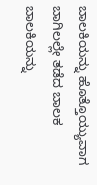ಬಾಲಕಿಯನ್ನು ಹೊತ್ತೊಯ್ಯುವಾಗ ಬಾಗಿಲಲ್ಲೇ ತಡೆದ ಬಾಲಕ
ಬಾಲಕಿಯನ್ನು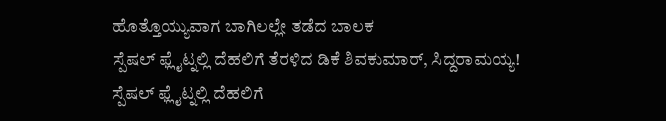ಹೊತ್ತೊಯ್ಯುವಾಗ ಬಾಗಿಲಲ್ಲೇ ತಡೆದ ಬಾಲಕ
ಸ್ಪೆಷಲ್ ಫ್ಲೈಟ್ನಲ್ಲಿ ದೆಹಲಿಗೆ ತೆರಳಿದ ಡಿಕೆ ಶಿವಕುಮಾರ್, ಸಿದ್ದರಾಮಯ್ಯ!
ಸ್ಪೆಷಲ್ ಫ್ಲೈಟ್ನಲ್ಲಿ ದೆಹಲಿಗೆ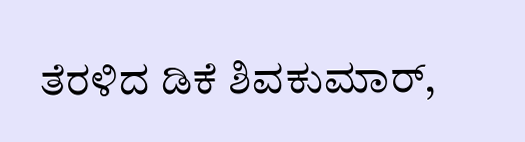ತೆರಳಿದ ಡಿಕೆ ಶಿವಕುಮಾರ್,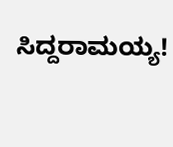ಸಿದ್ದರಾಮಯ್ಯ!